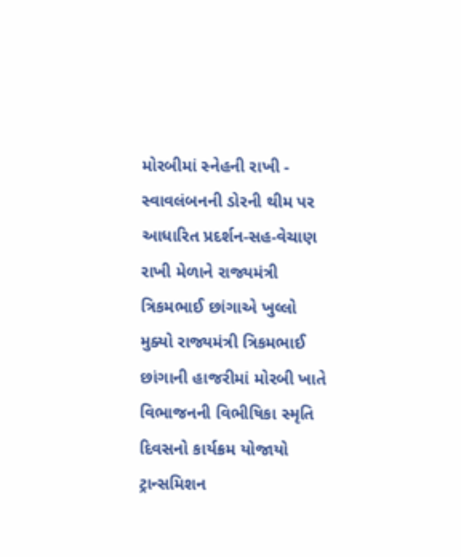મોરબીમાં સ્નેહની રાખી - સ્વાવલંબનની ડોરની થીમ પર આધારિત પ્રદર્શન-સહ-વેચાણ રાખી મેળાને રાજ્યમંત્રી ત્રિકમભાઈ છાંગાએ ખુલ્લો મુક્યો રાજ્યમંત્રી ત્રિકમભાઈ છાંગાની હાજરીમાં મોરબી ખાતે વિભાજનની વિભીષિકા સ્મૃતિ દિવસનો કાર્યક્રમ યોજાયો ટ્રાન્સમિશન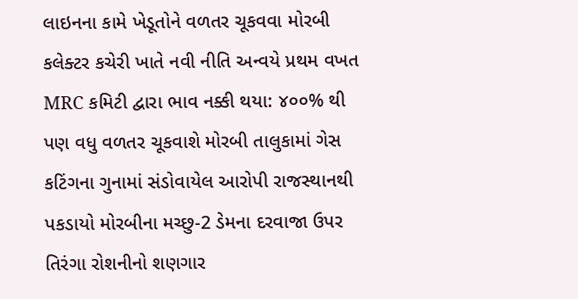લાઇનના કામે ખેડૂતોને વળતર ચૂકવવા મોરબી કલેક્ટર કચેરી ખાતે નવી નીતિ અન્વયે પ્રથમ વખત MRC કમિટી દ્વારા ભાવ નક્કી થયા: ૪૦૦% થી પણ વધુ વળતર ચૂકવાશે મોરબી તાલુકામાં ગેસ કટિંગના ગુનામાં સંડોવાયેલ આરોપી રાજસ્થાનથી પકડાયો મોરબીના મચ્છુ-2 ડેમના દરવાજા ઉપર તિરંગા રોશનીનો શણગાર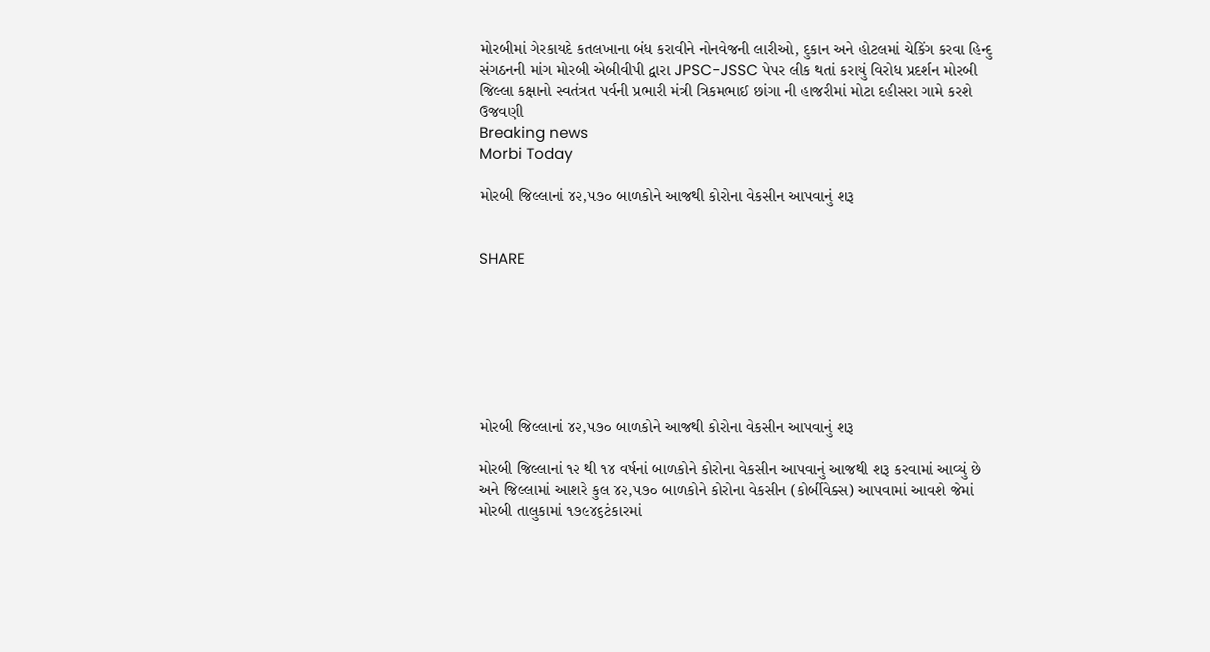મોરબીમાં ગેરકાયદે કતલખાના બંધ કરાવીને નોનવેજની લારીઓ, દુકાન અને હોટલમાં ચેકિંગ કરવા હિન્દુ સંગઠનની માંગ મોરબી એબીવીપી દ્વારા JPSC-JSSC પેપર લીક થતાં કરાયું વિરોધ પ્રદર્શન મોરબી જિલ્લા કક્ષાનો સ્વતંત્રત પર્વની પ્રભારી મંત્રી ત્રિકમભાઈ છાંગા ની હાજરીમાં મોટા દહીસરા ગામે કરશે ઉજવણી
Breaking news
Morbi Today

મોરબી જિલ્લાનાં ૪૨,૫૭૦ બાળકોને આજથી કોરોના વેકસીન આપવાનું શરૂ


SHARE







મોરબી જિલ્લાનાં ૪૨,૫૭૦ બાળકોને આજથી કોરોના વેકસીન આપવાનું શરૂ

મોરબી જિલ્લાનાં ૧૨ થી ૧૪ વર્ષનાં બાળકોને કોરોના વેકસીન આપવાનું આજથી શરૂ કરવામાં આવ્યું છે અને જિલ્લામાં આશરે કુલ ૪૨,૫૭૦ બાળકોને કોરોના વેકસીન (કોર્બીવેક્સ) આપવામાં આવશે જેમાં મોરબી તાલુકામાં ૧૭૯૪૬ટંકારમાં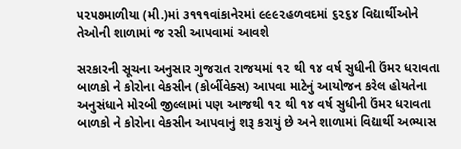૫૨૫૭માળીયા (મી.)માં ૩૧૧૧વાંકાનેરમાં ૯૯૯૨હળવદમાં ૬૨૬૪ વિદ્યાર્થીઓને તેઓની શાળામાં જ રસી આપવામાં આવશે

સરકારની સૂચના અનુસાર ગુજરાત રાજયમાં ૧૨ થી ૧૪ વર્ષ સુધીની ઉંમર ધરાવતા બાળકો ને કોરોના વેકસીન (કોર્બીવેક્સ) આપવા માટેનું આયોજન કરેલ હોયતેના અનુસંધાને મોરબી જીલ્લામાં પણ આજથી ૧૨ થી ૧૪ વર્ષ સુધીની ઉંમર ધરાવતા બાળકો ને કોરોના વેકસીન આપવાનું શરૂ કરાયું છે અને શાળામાં વિદ્યાર્થી અભ્યાસ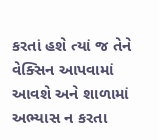કરતાં હશે ત્યાં જ તેને વેક્સિન આપવામાં આવશે અને શાળામાં અભ્યાસ ન કરતા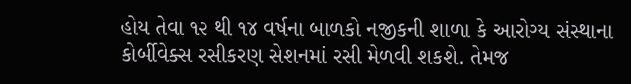હોય તેવા ૧૨ થી ૧૪ વર્ષના બાળકો નજીકની શાળા કે આરોગ્ય સંસ્થાના કોર્બીવેક્સ રસીકરણ સેશનમાં રસી મેળવી શકશે. તેમજ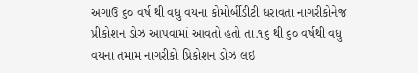અગાઉ ૬૦ વર્ષ થી વધુ વયના કોમોર્બીડીટી ધરાવતા નાગરીકોનેજ પ્રીકોશન ડોઝ આપવામાં આવતો હતો તા.૧૬ થી ૬૦ વર્ષથી વધુ વયના તમામ નાગરીકો પ્રિકોશન ડોઝ લઇ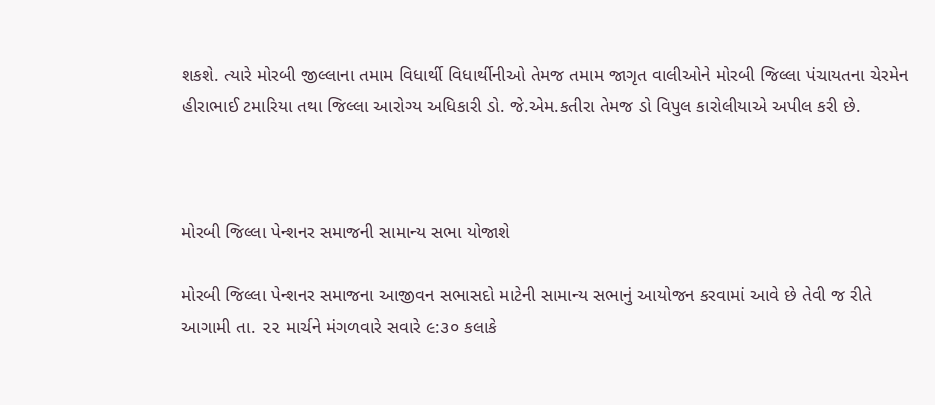શકશે. ત્યારે મોરબી જીલ્લાના તમામ વિધાર્થી વિધાર્થીનીઓ તેમજ તમામ જાગૃત વાલીઓને મોરબી જિલ્લા પંચાયતના ચેરમેન હીરાભાઈ ટમારિયા તથા જિલ્લા આરોગ્ય અધિકારી ડો. જે.એમ.કતીરા તેમજ ડો વિપુલ કારોલીયાએ અપીલ કરી છે.



મોરબી જિલ્લા પેન્શનર સમાજની સામાન્ય સભા યોજાશે

મોરબી જિલ્લા પેન્શનર સમાજના આજીવન સભાસદો માટેની સામાન્ય સભાનું આયોજન કરવામાં આવે છે તેવી જ રીતે આગામી તા. ૨૨ માર્ચને મંગળવારે સવારે ૯:૩૦ કલાકે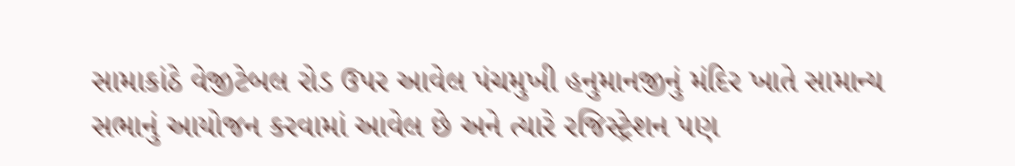સામાકાંઠે વેજીટેબલ રોડ ઉપર આવેલ પંચમુખી હનુમાનજીનું મંદિર ખાતે સામાન્ય સભાનું આયોજન કરવામાં આવેલ છે અને ત્યારે રજિસ્ટ્રેશન પણ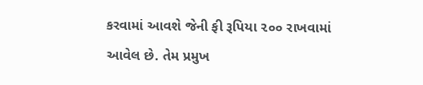કરવામાં આવશે જેની ફી રૂપિયા ૨૦૦ રાખવામાં આવેલ છે. તેમ પ્રમુખ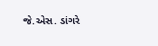જે.એસ. ડાંગરે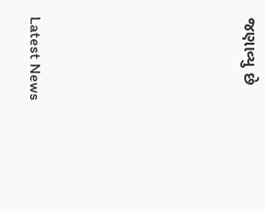જણાવ્યુ છે






Latest News